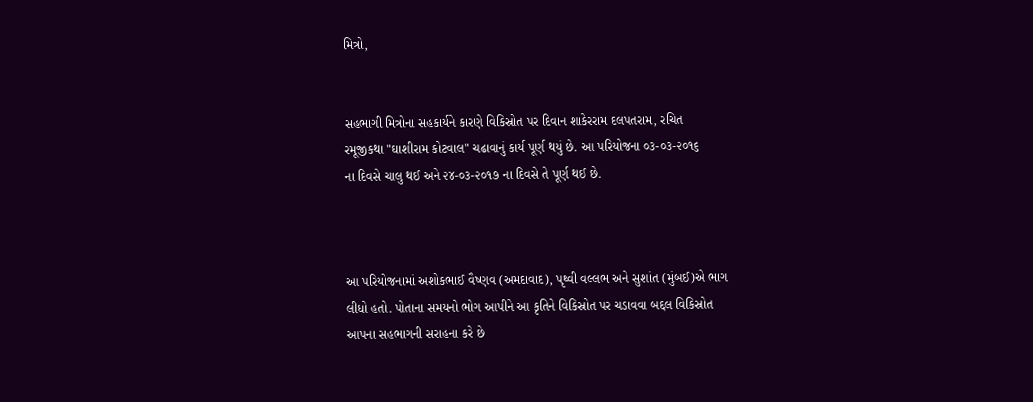મિત્રો,


સહભાગી મિત્રોના સહકાર્યને કારણે વિકિસ્રોત પર દિવાન શાકેરરામ દલપતરામ, રચિત
રમૂજીકથા "ઘાશીરામ કોટવાલ" ચઢાવાનું કાર્ય પૂર્ણ થયું છે. આ પરિયોજના ૦૩-૦૩-૨૦૧૬
ના દિવસે ચાલુ થઈ અને ૨૪-૦૩-૨૦૧૭ ના દિવસે તે પૂર્ણ થઈ છે.



આ પરિયોજનામાં અશોકભાઈ વૈષ્ણવ (અમદાવાદ), પૃથ્વી વલ્લભ અને સુશાંત (મુંબઈ)એ ભાગ
લીધો હતો. પોતાના સમયનો ભોગ આપીને આ કૃતિને વિકિસ્રોત પર ચડાવવા બદ્દલ વિકિસ્રોત
આપના સહભાગની સરાહના કરે છે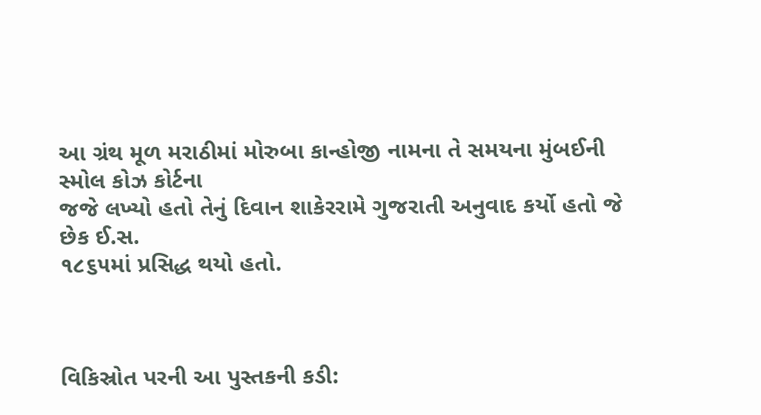આ ગ્રંથ મૂળ મરાઠીમાં મોરુબા કાન્હોજી નામના તે સમયના મુંબઈની સ્મોલ કોઝ કોર્ટના
જજે લખ્યો હતો તેનું દિવાન શાકેરરામે ગુજરાતી અનુવાદ કર્યો હતો જે છેક ઈ.સ.
૧૮૬૫માં પ્રસિદ્ધ થયો હતો.



વિકિસ્રોત પરની આ પુસ્તકની કડી: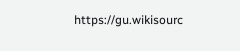https://gu.wikisourc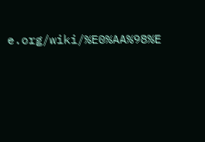e.org/wiki/%E0%AA%98%E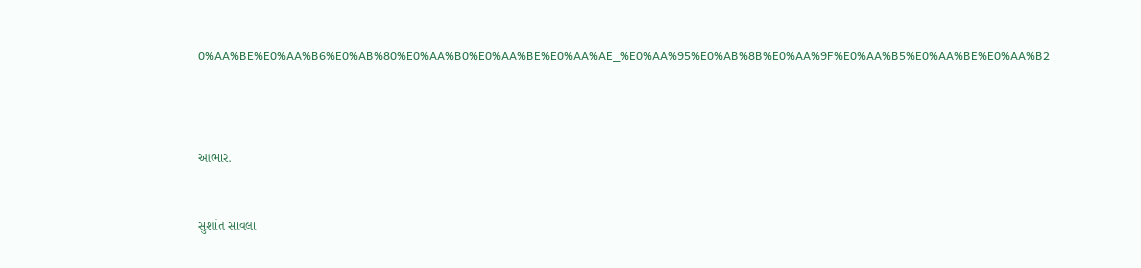0%AA%BE%E0%AA%B6%E0%AB%80%E0%AA%B0%E0%AA%BE%E0%AA%AE_%E0%AA%95%E0%AB%8B%E0%AA%9F%E0%AA%B5%E0%AA%BE%E0%AA%B2





આભાર.



સુશાંત સાવલા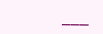___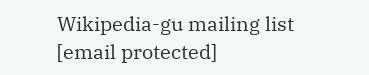Wikipedia-gu mailing list
[email protected]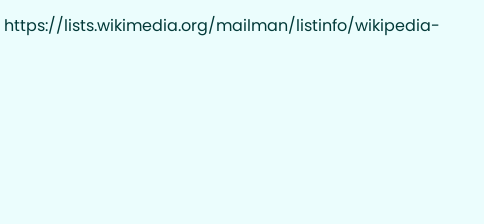https://lists.wikimedia.org/mailman/listinfo/wikipedia-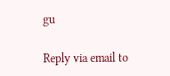gu

Reply via email to